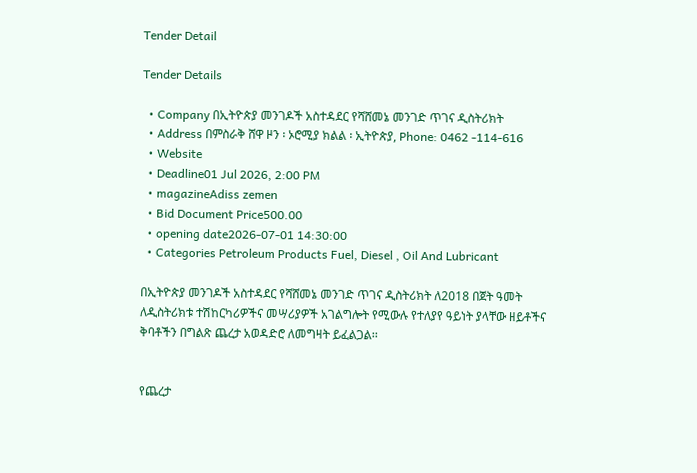Tender Detail

Tender Details

  • Company በኢትዮጵያ መንገዶች አስተዳደር የሻሸመኔ መንገድ ጥገና ዲስትሪክት
  • Address በምስራቅ ሸዋ ዞን ፡ ኦሮሚያ ክልል ፡ ኢትዮጵያ, Phone: 0462 -114-616
  • Website
  • Deadline01 Jul 2026, 2:00 PM
  • magazineAdiss zemen
  • Bid Document Price500.00
  • opening date2026-07-01 14:30:00
  • Categories Petroleum Products Fuel, Diesel , Oil And Lubricant

በኢትዮጵያ መንገዶች አስተዳደር የሻሸመኔ መንገድ ጥገና ዲስትሪክት ለ2018 በጀት ዓመት ለዲስትሪክቱ ተሽከርካሪዎችና መሣሪያዎች አገልግሎት የሚውሉ የተለያየ ዓይነት ያላቸው ዘይቶችና ቅባቶችን በግልጽ ጨረታ አወዳድሮ ለመግዛት ይፈልጋል፡፡


የጨረታ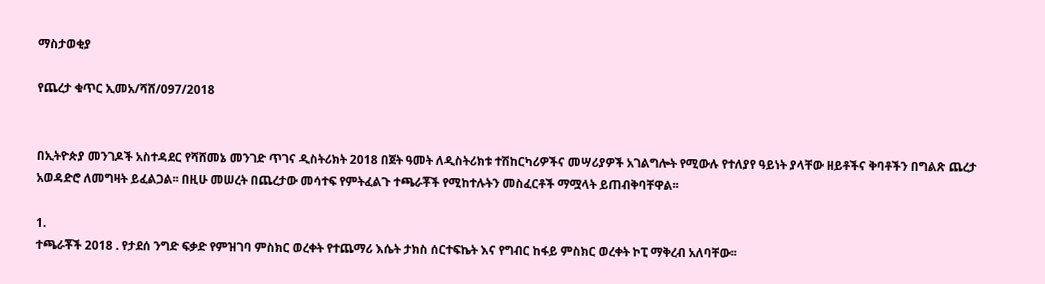ማስታወቂያ

የጨረታ ቁጥር ኢመአ/ሻሸ/097/2018


በኢትዮጵያ መንገዶች አስተዳደር የሻሸመኔ መንገድ ጥገና ዲስትሪክት 2018 በጀት ዓመት ለዲስትሪክቱ ተሽከርካሪዎችና መሣሪያዎች አገልግሎት የሚውሉ የተለያየ ዓይነት ያላቸው ዘይቶችና ቅባቶችን በግልጽ ጨረታ አወዳድሮ ለመግዛት ይፈልጋል፡፡ በዚሁ መሠረት በጨረታው መሳተፍ የምትፈልጉ ተጫራቾች የሚከተሉትን መስፈርቶች ማሟላት ይጠብቅባቸዋል፡፡

1.
ተጫራቾች 2018 . የታደሰ ንግድ ፍቃድ የምዝገባ ምስክር ወረቀት የተጨማሪ እሴት ታክስ ሰርተፍኬት እና የግብር ከፋይ ምስክር ወረቀት ኮፒ ማቅረብ አለባቸው፡፡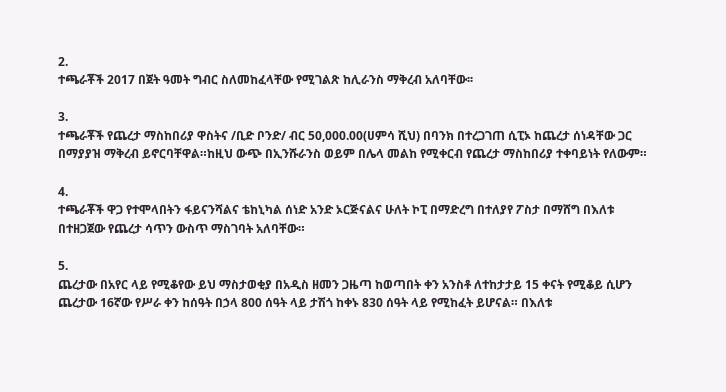2.
ተጫራቾች 2017 በጀት ዓመት ግብር ስለመከፈላቸው የሚገልጽ ከሊራንስ ማቅረብ አለባቸው፡፡

3.
ተጫራቾች የጨረታ ማስከበሪያ ዋስትና /ቢድ ቦንድ/ ብር 50,000.00(ሀምሳ ሺህ) በባንክ በተረጋገጠ ሲፒኦ ከጨረታ ሰነዳቸው ጋር በማያያዝ ማቅረብ ይኖርባቸዋል።ከዚህ ውጭ በኢንሹራንስ ወይም በሌላ መልከ የሚቀርብ የጨረታ ማስከበሪያ ተቀባይነት የለውም።

4.
ተጫራቾች ዋጋ የተሞላበትን ፋይናንሻልና ቴከኒካል ሰነድ አንድ ኦርጅናልና ሁለት ኮፒ በማድረግ በተለያየ ፖስታ በማሸግ በእለቱ በተዘጋጀው የጨረታ ሳጥን ውስጥ ማስገባት አለባቸው።

5.
ጨረታው በአየር ላይ የሚቆየው ይህ ማስታወቂያ በአዲስ ዘመን ጋዜጣ ከወጣበት ቀን አንስቶ ለተከታታይ 15 ቀናት የሚቆይ ሲሆን ጨረታው 16ኛው የሥራ ቀን ከሰዓት በኃላ 800 ሰዓት ላይ ታሽጎ ከቀኑ 830 ሰዓት ላይ የሚከፈት ይሆናል። በእለቱ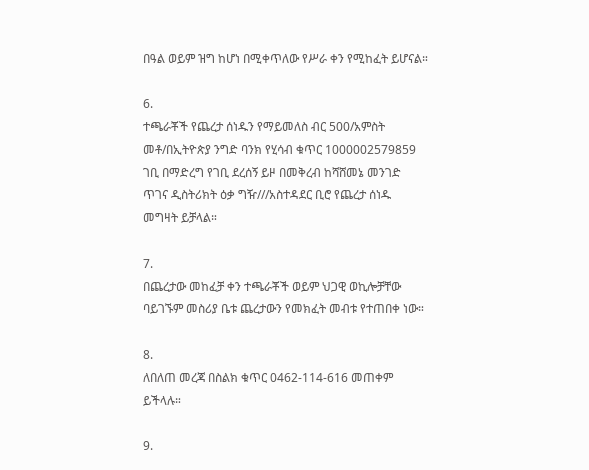በዓል ወይም ዝግ ከሆነ በሚቀጥለው የሥራ ቀን የሚከፈት ይሆናል።

6.
ተጫራቾች የጨረታ ሰነዱን የማይመለስ ብር 500/አምስት መቶ/በኢትዮጵያ ንግድ ባንክ የሂሳብ ቁጥር 1000002579859 ገቢ በማድረግ የገቢ ደረሰኝ ይዞ በመቅረብ ከሻሸመኔ መንገድ ጥገና ዲስትሪክት ዕቃ ግዥ///አስተዳደር ቢሮ የጨረታ ሰነዱ መግዛት ይቻላል።

7.
በጨረታው መከፈቻ ቀን ተጫራቾች ወይም ህጋዊ ወኪሎቻቸው ባይገኙም መስሪያ ቤቱ ጨረታውን የመክፈት መብቱ የተጠበቀ ነው።

8.
ለበለጠ መረጃ በስልክ ቁጥር 0462-114-616 መጠቀም ይችላሉ።

9.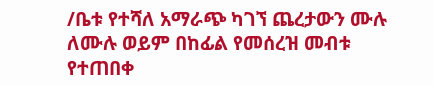/ቤቱ የተሻለ አማራጭ ካገኘ ጨረታውን ሙሉ ለሙሉ ወይም በከፊል የመሰረዝ መብቱ የተጠበቀ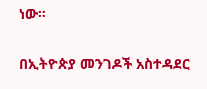ነው።


በኢትዮጵያ መንገዶች አስተዳደር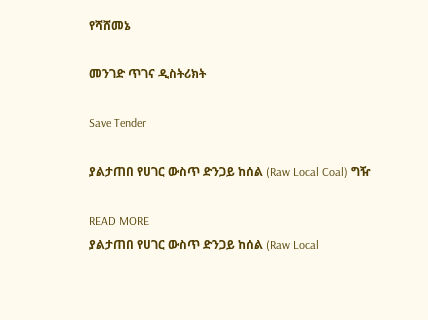የሻሸመኔ

መንገድ ጥገና ዲስትሪክት

Save Tender

ያልታጠበ የሀገር ውስጥ ድንጋይ ከሰል (Raw Local Coal) ግዥ

READ MORE
ያልታጠበ የሀገር ውስጥ ድንጋይ ከሰል (Raw Local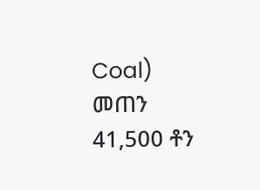Coal) መጠን 41,500 ቶን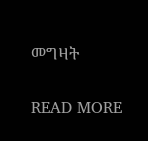መግዛት

READ MORE